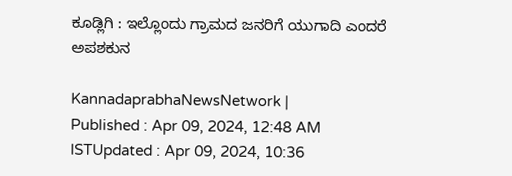ಕೂಡ್ಲಿಗಿ : ಇಲ್ಲೊಂದು ಗ್ರಾಮದ ಜನರಿಗೆ ಯುಗಾದಿ ಎಂದರೆ ಅಪಶಕುನ

KannadaprabhaNewsNetwork |
Published : Apr 09, 2024, 12:48 AM ISTUpdated : Apr 09, 2024, 10:36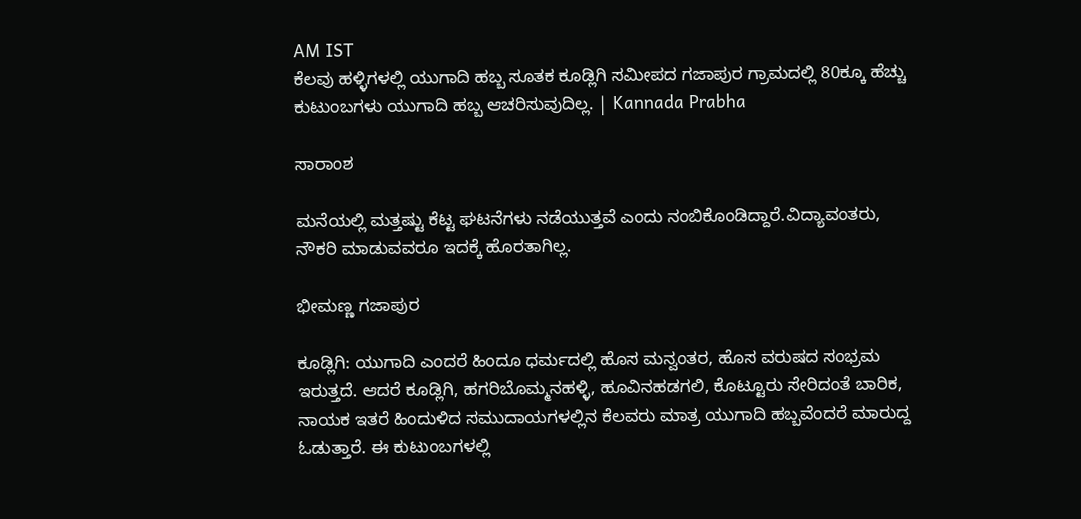AM IST
ಕೆಲವು ಹಳ್ಳಿಗಳಲ್ಲಿ ಯುಗಾದಿ ಹಬ್ಬ ಸೂತಕ ಕೂಡ್ಲಿಗಿ ಸಮೀಪದ ಗಜಾಪುರ ಗ್ರಾಮದಲ್ಲಿ 80ಕ್ಕೂ ಹೆಚ್ಚು ಕುಟುಂಬಗಳು ಯುಗಾದಿ ಹಬ್ಬ ಆಚರಿಸುವುದಿಲ್ಲ. | Kannada Prabha

ಸಾರಾಂಶ

ಮನೆಯಲ್ಲಿ ಮತ್ತಷ್ಟು ಕೆಟ್ಟ ಘಟನೆಗಳು ನಡೆಯುತ್ತವೆ ಎಂದು ನಂಬಿಕೊಂಡಿದ್ದಾರೆ.ವಿದ್ಯಾವಂತರು, ನೌಕರಿ ಮಾಡುವವರೂ ಇದಕ್ಕೆ ಹೊರತಾಗಿಲ್ಲ.

ಭೀಮಣ್ಣ ಗಜಾಪುರ

ಕೂಡ್ಲಿಗಿ: ಯುಗಾದಿ ಎಂದರೆ ಹಿಂದೂ ಧರ್ಮದಲ್ಲಿ ಹೊಸ ಮನ್ವಂತರ, ಹೊಸ ವರುಷದ ಸಂಭ್ರಮ ಇರುತ್ತದೆ. ಆದರೆ ಕೂಡ್ಲಿಗಿ, ಹಗರಿಬೊಮ್ಮನಹಳ್ಳಿ, ಹೂವಿನಹಡಗಲಿ, ಕೊಟ್ಟೂರು ಸೇರಿದಂತೆ ಬಾರಿಕ, ನಾಯಕ ಇತರೆ ಹಿಂದುಳಿದ ಸಮುದಾಯಗಳಲ್ಲಿನ ಕೆಲವರು ಮಾತ್ರ ಯುಗಾದಿ ಹಬ್ಬವೆಂದರೆ ಮಾರುದ್ದ ಓಡುತ್ತಾರೆ. ಈ ಕುಟುಂಬಗಳಲ್ಲಿ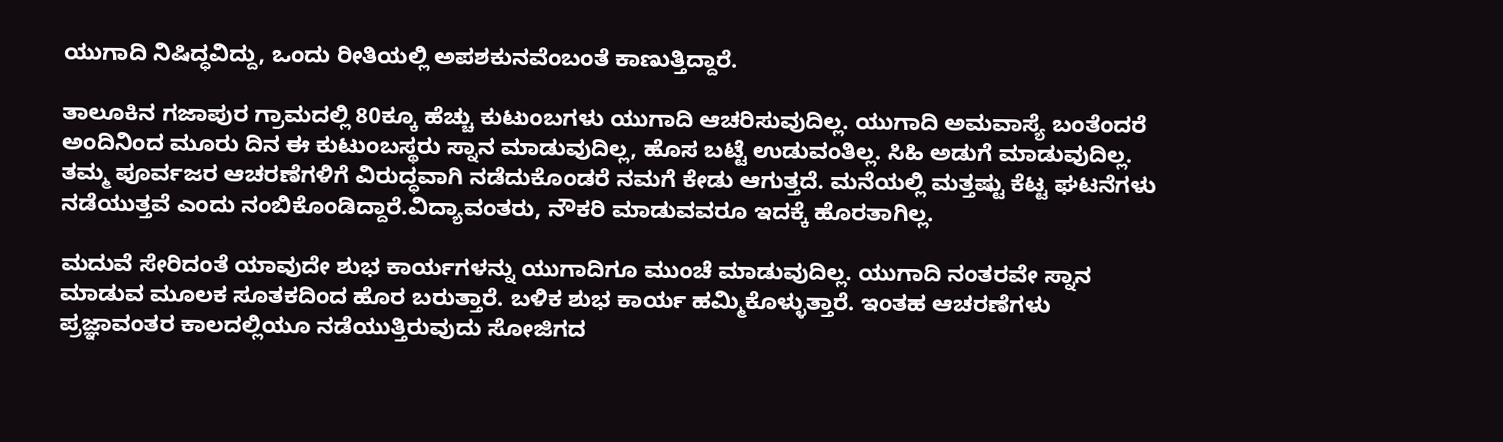ಯುಗಾದಿ ನಿಷಿದ್ಧವಿದ್ದು, ಒಂದು ರೀತಿಯಲ್ಲಿ ಅಪಶಕುನವೆಂಬಂತೆ ಕಾಣುತ್ತಿದ್ದಾರೆ.

ತಾಲೂಕಿನ ಗಜಾಪುರ ಗ್ರಾಮದಲ್ಲಿ 80ಕ್ಕೂ ಹೆಚ್ಚು ಕುಟುಂಬಗಳು ಯುಗಾದಿ ಆಚರಿಸುವುದಿಲ್ಲ. ಯುಗಾದಿ ಅಮವಾಸ್ಯೆ ಬಂತೆಂದರೆ ಅಂದಿನಿಂದ ಮೂರು ದಿನ ಈ ಕುಟುಂಬಸ್ಥರು ಸ್ನಾನ ಮಾಡುವುದಿಲ್ಲ, ಹೊಸ ಬಟ್ಟೆ ಉಡುವಂತಿಲ್ಲ. ಸಿಹಿ ಅಡುಗೆ ಮಾಡುವುದಿಲ್ಲ. ತಮ್ಮ ಪೂರ್ವಜರ ಆಚರಣೆಗಳಿಗೆ ವಿರುದ್ಧವಾಗಿ ನಡೆದುಕೊಂಡರೆ ನಮಗೆ ಕೇಡು ಆಗುತ್ತದೆ. ಮನೆಯಲ್ಲಿ ಮತ್ತಷ್ಟು ಕೆಟ್ಟ ಘಟನೆಗಳು ನಡೆಯುತ್ತವೆ ಎಂದು ನಂಬಿಕೊಂಡಿದ್ದಾರೆ.ವಿದ್ಯಾವಂತರು, ನೌಕರಿ ಮಾಡುವವರೂ ಇದಕ್ಕೆ ಹೊರತಾಗಿಲ್ಲ.

ಮದುವೆ ಸೇರಿದಂತೆ ಯಾವುದೇ ಶುಭ ಕಾರ್ಯಗಳನ್ನು ಯುಗಾದಿಗೂ ಮುಂಚೆ ಮಾಡುವುದಿಲ್ಲ. ಯುಗಾದಿ ನಂತರವೇ ಸ್ನಾನ ಮಾಡುವ ಮೂಲಕ ಸೂತಕದಿಂದ ಹೊರ ಬರುತ್ತಾರೆ. ಬಳಿಕ ಶುಭ ಕಾರ್ಯ ಹಮ್ಮಿಕೊಳ್ಳುತ್ತಾರೆ. ಇಂತಹ ಆಚರಣೆಗಳು ಪ್ರಜ್ಞಾವಂತರ ಕಾಲದಲ್ಲಿಯೂ ನಡೆಯುತ್ತಿರುವುದು ಸೋಜಿಗದ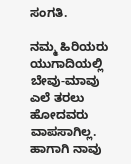ಸಂಗತಿ.

ನಮ್ಮ ಹಿರಿಯರು ಯುಗಾದಿಯಲ್ಲಿ ಬೇವು-ಮಾವು ಎಲೆ ತರಲು ಹೋದವರು ವಾಪಸಾಗಿಲ್ಲ. ಹಾಗಾಗಿ ನಾವು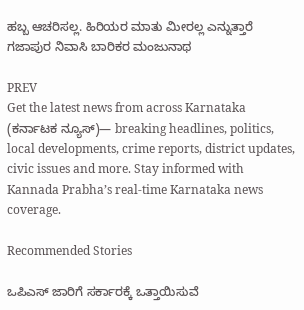ಹಬ್ಬ ಆಚರಿಸಲ್ಲ. ಹಿರಿಯರ ಮಾತು ಮೀರಲ್ಲ ಎನ್ನುತ್ತಾರೆ ಗಜಾಪುರ ನಿವಾಸಿ ಬಾರಿಕರ ಮಂಜುನಾಥ

PREV
Get the latest news from across Karnataka (ಕರ್ನಾಟಕ ನ್ಯೂಸ್)— breaking headlines, politics, local developments, crime reports, district updates, civic issues and more. Stay informed with Kannada Prabha’s real‑time Karnataka news coverage.

Recommended Stories

ಒಪಿಎಸ್‌ ಜಾರಿಗೆ ಸರ್ಕಾರಕ್ಕೆ ಒತ್ತಾಯಿಸುವೆ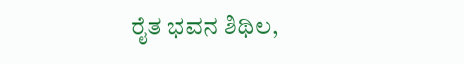ರೈತ ಭವನ ಶಿಥಿಲ,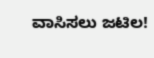ವಾಸಿಸಲು ಜಟಿಲ!